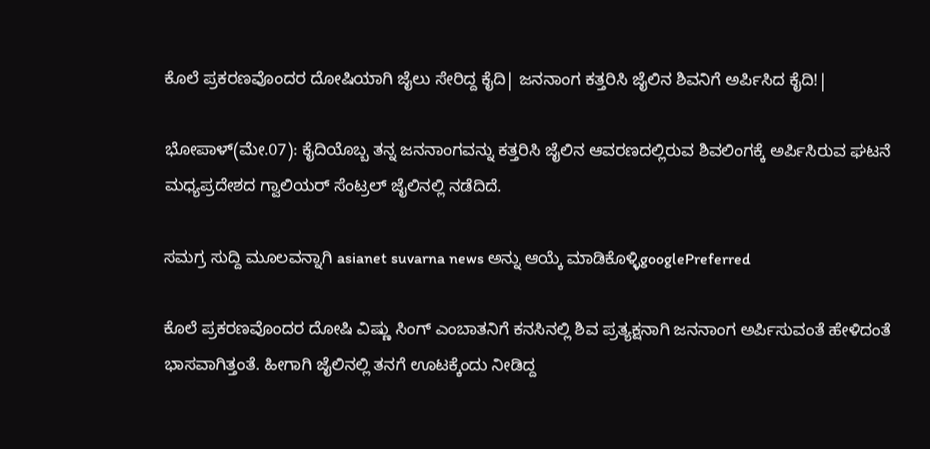ಕೊಲೆ ಪ್ರಕರಣವೊಂದರ ದೋಷಿಯಾಗಿ ಜೈಲು ಸೇರಿದ್ದ ಕೈದಿ| ಜನನಾಂಗ ಕತ್ತರಿಸಿ ಜೈಲಿನ ಶಿವನಿಗೆ ಅರ್ಪಿಸಿದ ಕೈದಿ!|

ಭೋಪಾಳ್(ಮೇ.07): ಕೈದಿಯೊಬ್ಬ ತನ್ನ ಜನನಾಂಗವನ್ನು ಕತ್ತರಿಸಿ ಜೈಲಿನ ಆವರಣದಲ್ಲಿರುವ ಶಿವಲಿಂಗಕ್ಕೆ ಅರ್ಪಿಸಿರುವ ಘಟನೆ ಮಧ್ಯಪ್ರದೇಶದ ಗ್ವಾಲಿಯರ್‌ ಸೆಂಟ್ರಲ್‌ ಜೈಲಿನಲ್ಲಿ ನಡೆದಿದೆ.

ಸಮಗ್ರ ಸುದ್ದಿ ಮೂಲವನ್ನಾಗಿ asianet suvarna news ಅನ್ನು ಆಯ್ಕೆ ಮಾಡಿಕೊಳ್ಳಿgooglePreferred

ಕೊಲೆ ಪ್ರಕರಣವೊಂದರ ದೋಷಿ ವಿಷ್ಣು ಸಿಂಗ್‌ ಎಂಬಾತನಿಗೆ ಕನಸಿನಲ್ಲಿ ಶಿವ ಪ್ರತ್ಯಕ್ಷನಾಗಿ ಜನನಾಂಗ ಅರ್ಪಿಸುವಂತೆ ಹೇಳಿದಂತೆ ಭಾಸವಾಗಿತ್ತಂತೆ. ಹೀಗಾಗಿ ಜೈಲಿನಲ್ಲಿ ತನಗೆ ಊಟಕ್ಕೆಂದು ನೀಡಿದ್ದ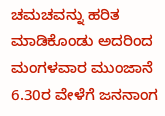ಚಮಚವನ್ನು ಹರಿತ ಮಾಡಿಕೊಂಡು ಅದರಿಂದ ಮಂಗಳವಾರ ಮುಂಜಾನೆ 6.30ರ ವೇಳೆಗೆ ಜನನಾಂಗ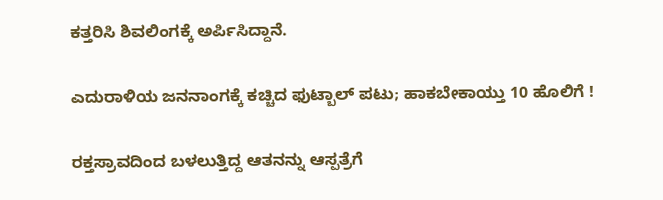ಕತ್ತರಿಸಿ ಶಿವಲಿಂಗಕ್ಕೆ ಅರ್ಪಿಸಿದ್ದಾನೆ.

ಎದುರಾಳಿಯ ಜನನಾಂಗಕ್ಕೆ ಕಚ್ಚಿದ ಫುಟ್ಬಾಲ್ ಪಟು; ಹಾಕಬೇಕಾಯ್ತು 10 ಹೊಲಿಗೆ !

ರಕ್ತಸ್ರಾವದಿಂದ ಬಳಲುತ್ತಿದ್ದ ಆತನನ್ನು ಆಸ್ಪತ್ರೆಗೆ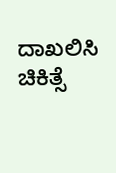ದಾಖಲಿಸಿ ಚಿಕಿತ್ಸೆ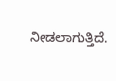ನೀಡಲಾಗುತ್ತಿದೆ.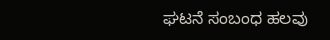ಘಟನೆ ಸಂಬಂಧ ಹಲವು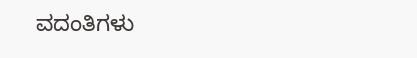ವದಂತಿಗಳು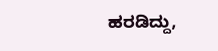ಹರಡಿದ್ದು,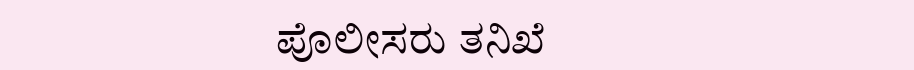ಪೊಲೀಸರು ತನಿಖೆ